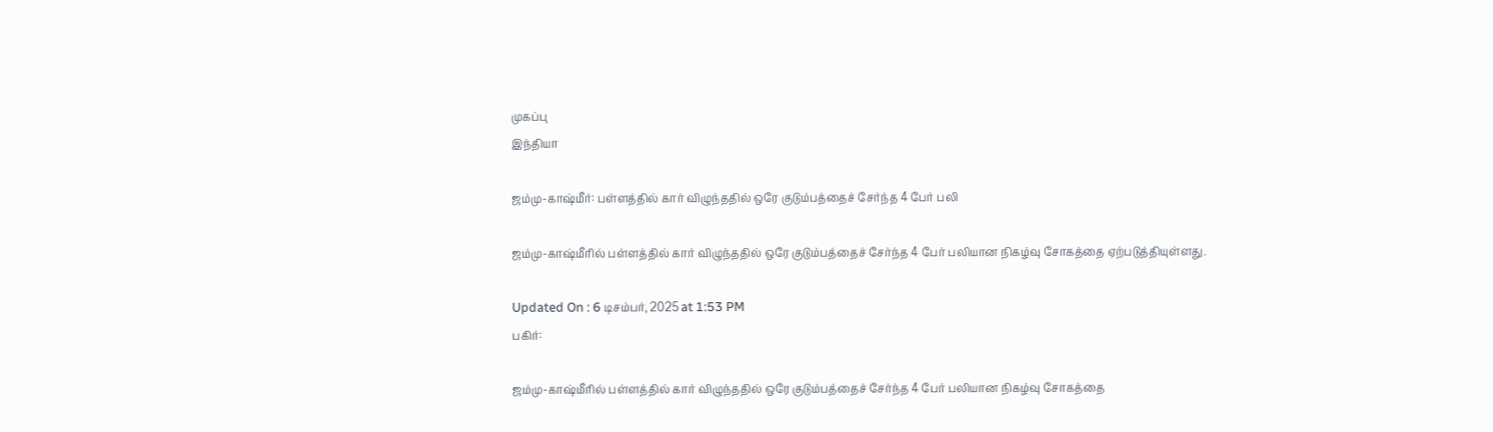முகப்பு
இந்தியா

ஜம்மு-காஷ்மீர்: பள்ளத்தில் கார் விழுந்ததில் ஒரே குடும்பத்தைச் சேர்ந்த 4 பேர் பலி

ஜம்மு-காஷ்மீரில் பள்ளத்தில் கார் விழுந்ததில் ஒரே குடும்பத்தைச் சேர்ந்த 4 பேர் பலியான நிகழ்வு சோகத்தை ஏற்படுத்தியுள்ளது.

Updated On : 6 டிசம்பர், 2025 at 1:53 PM
பகிர்:

ஜம்மு-காஷ்மீரில் பள்ளத்தில் கார் விழுந்ததில் ஒரே குடும்பத்தைச் சேர்ந்த 4 பேர் பலியான நிகழ்வு சோகத்தை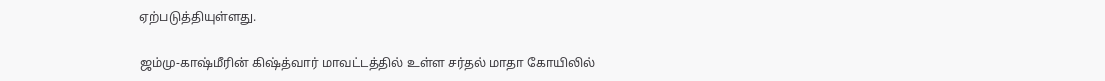ஏற்படுத்தியுள்ளது.

ஜம்மு-காஷ்மீரின் கிஷ்த்வார் மாவட்டத்தில் உள்ள சர்தல் மாதா கோயிலில்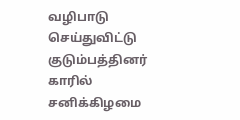வழிபாடு செய்துவிட்டு குடும்பத்தினர் காரில் சனிக்கிழமை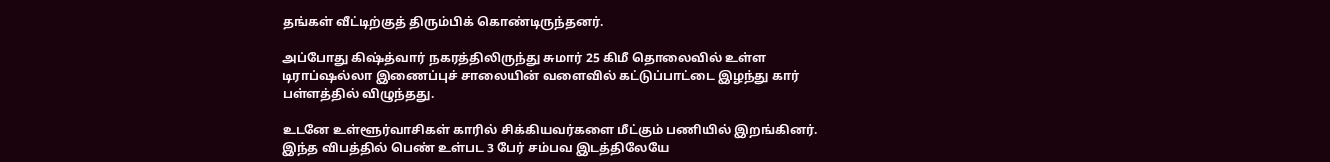தங்கள் வீட்டிற்குத் திரும்பிக் கொண்டிருந்தனர்.

அப்போது கிஷ்த்வார் நகரத்திலிருந்து சுமார் 25 கிமீ தொலைவில் உள்ள டிராப்ஷல்லா இணைப்புச் சாலையின் வளைவில் கட்டுப்பாட்டை இழந்து கார் பள்ளத்தில் விழுந்தது.

உடனே உள்ளூர்வாசிகள் காரில் சிக்கியவர்களை மீட்கும் பணியில் இறங்கினர். இந்த விபத்தில் பெண் உள்பட 3 பேர் சம்பவ இடத்திலேயே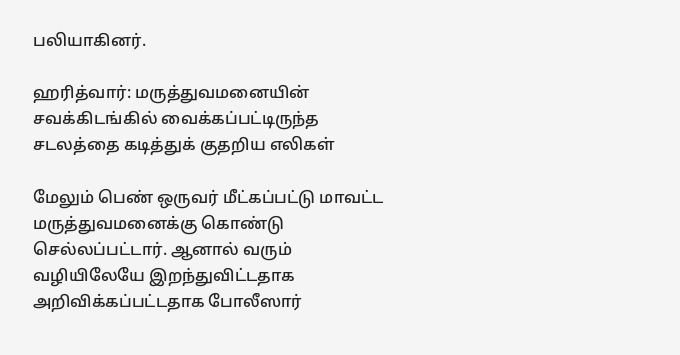பலியாகினர்.

ஹரித்வார்: மருத்துவமனையின் சவக்கிடங்கில் வைக்கப்பட்டிருந்த சடலத்தை கடித்துக் குதறிய எலிகள்

மேலும் பெண் ஒருவர் மீட்கப்பட்டு மாவட்ட மருத்துவமனைக்கு கொண்டு செல்லப்பட்டார். ஆனால் வரும் வழியிலேயே இறந்துவிட்டதாக அறிவிக்கப்பட்டதாக போலீஸார்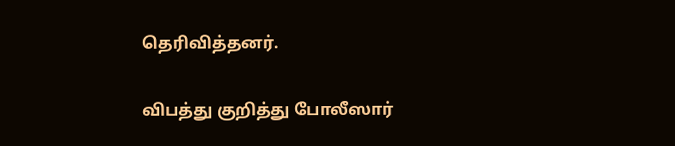தெரிவித்தனர்.

விபத்து குறித்து போலீஸார்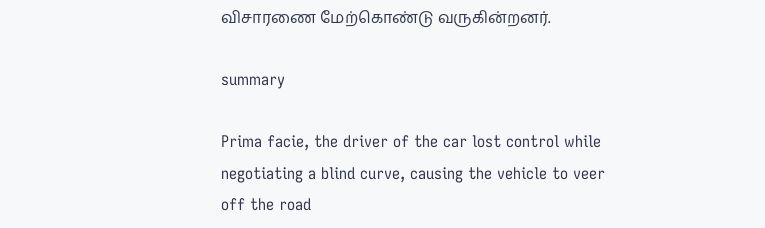விசாரணை மேற்கொண்டு வருகின்றனர்.

summary

Prima facie, the driver of the car lost control while negotiating a blind curve, causing the vehicle to veer off the road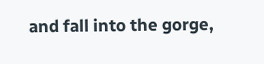and fall into the gorge,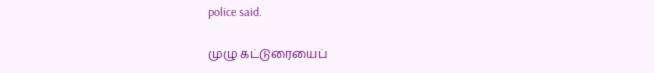police said.

முழு கட்டுரையைப்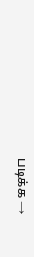படிக்க →